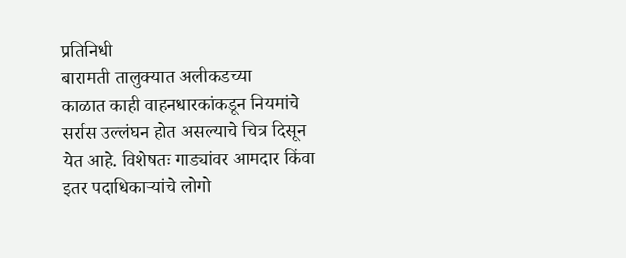प्रतिनिधी
बारामती तालुक्यात अलीकडच्या
काळात काही वाहनधारकांकडून नियमांचे सर्रास उल्लंघन होत असल्याचे चित्र दिसून येत आहे. विशेषतः गाड्यांवर आमदार किंवा इतर पदाधिकाऱ्यांचे लोगो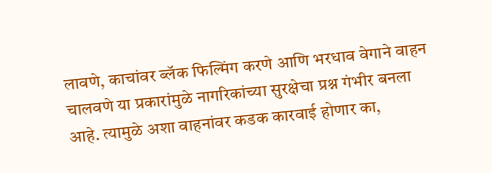लावणे, काचांवर ब्लॅक फिल्मिंग करणे आणि भरधाव वेगाने वाहन चालवणे या प्रकारांमुळे नागरिकांच्या सुरक्षेचा प्रश्न गंभीर बनला आहे. त्यामुळे अशा वाहनांवर कडक कारवाई होणार का,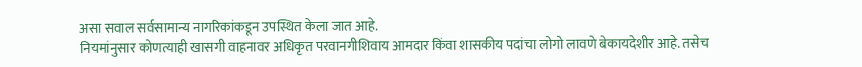असा सवाल सर्वसामान्य नागरिकांकडून उपस्थित केला जात आहे.
नियमांनुसार कोणत्याही खासगी वाहनावर अधिकृत परवानगीशिवाय आमदार किंवा शासकीय पदांचा लोगो लावणे बेकायदेशीर आहे. तसेच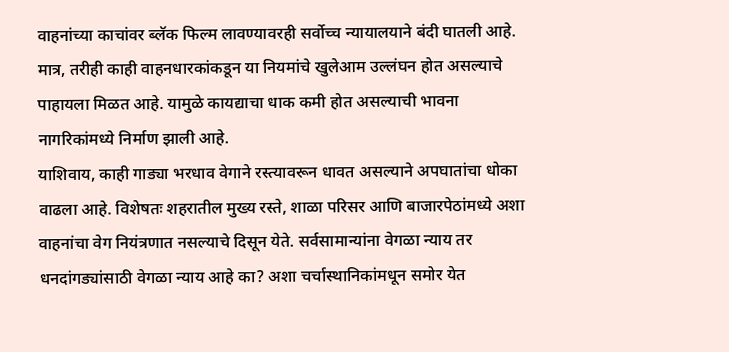वाहनांच्या काचांवर ब्लॅक फिल्म लावण्यावरही सर्वोच्च न्यायालयाने बंदी घातली आहे. मात्र, तरीही काही वाहनधारकांकडून या नियमांचे खुलेआम उल्लंघन होत असल्याचे पाहायला मिळत आहे. यामुळे कायद्याचा धाक कमी होत असल्याची भावना नागरिकांमध्ये निर्माण झाली आहे.
याशिवाय, काही गाड्या भरधाव वेगाने रस्त्यावरून धावत असल्याने अपघातांचा धोका वाढला आहे. विशेषतः शहरातील मुख्य रस्ते, शाळा परिसर आणि बाजारपेठांमध्ये अशा वाहनांचा वेग नियंत्रणात नसल्याचे दिसून येते. सर्वसामान्यांना वेगळा न्याय तर धनदांगड्यांसाठी वेगळा न्याय आहे का? अशा चर्चास्थानिकांमधून समोर येत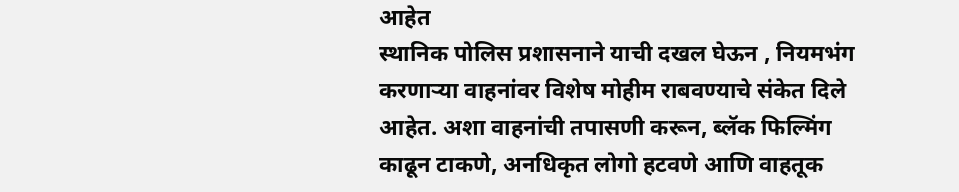आहेत
स्थानिक पोलिस प्रशासनाने याची दखल घेऊन , नियमभंग करणाऱ्या वाहनांवर विशेष मोहीम राबवण्याचे संकेत दिले आहेत. अशा वाहनांची तपासणी करून, ब्लॅक फिल्मिंग काढून टाकणे, अनधिकृत लोगो हटवणे आणि वाहतूक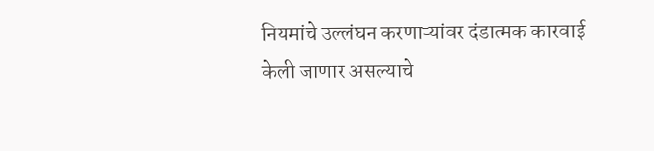नियमांचे उल्लंघन करणाऱ्यांवर दंडात्मक कारवाई केली जाणार असल्याचे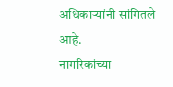अधिकाऱ्यांनी सांगितले आहे.
नागरिकांच्या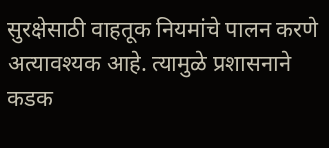सुरक्षेसाठी वाहतूक नियमांचे पालन करणे अत्यावश्यक आहे. त्यामुळे प्रशासनाने कडक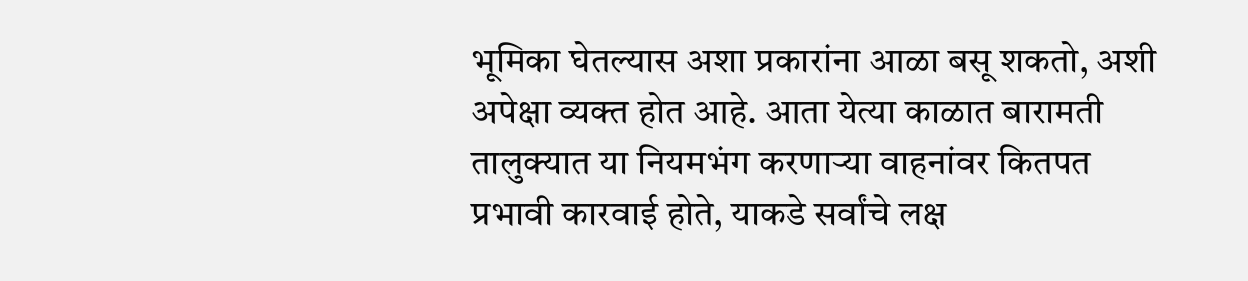भूमिका घेतल्यास अशा प्रकारांना आळा बसू शकतो, अशी अपेक्षा व्यक्त होत आहे. आता येत्या काळात बारामती तालुक्यात या नियमभंग करणाऱ्या वाहनांवर कितपत प्रभावी कारवाई होते, याकडे सर्वांचे लक्ष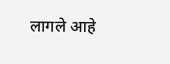लागले आहे